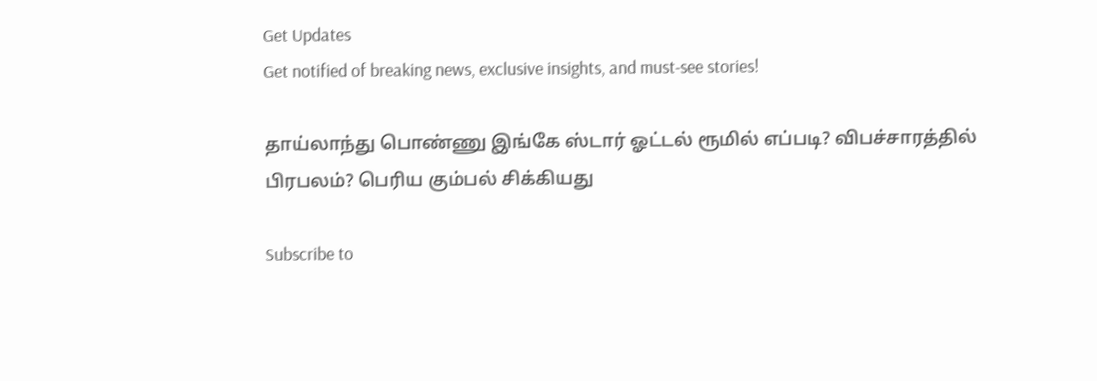Get Updates
Get notified of breaking news, exclusive insights, and must-see stories!

தாய்லாந்து பொண்ணு இங்கே ஸ்டார் ஓட்டல் ரூமில் எப்படி? விபச்சாரத்தில் பிரபலம்? பெரிய கும்பல் சிக்கியது

Subscribe to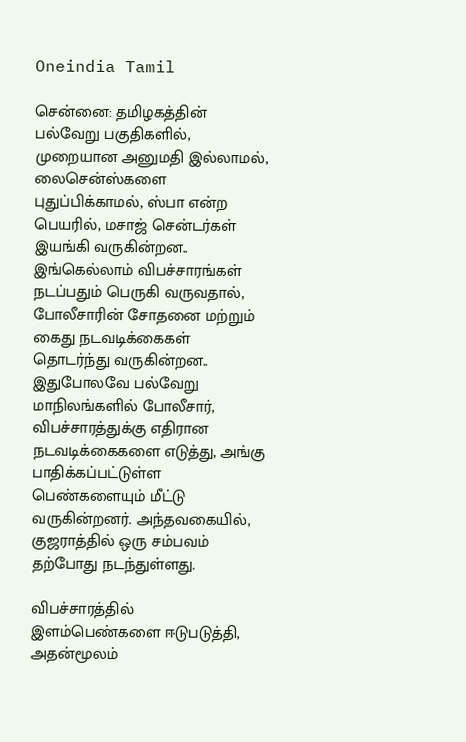Oneindia Tamil

சென்னை: தமிழகத்தின் பல்வேறு பகுதிகளில், முறையான அனுமதி இல்லாமல், லைசென்ஸ்களை புதுப்பிக்காமல், ஸ்பா என்ற பெயரில், மசாஜ் சென்டர்கள் இயங்கி வருகின்றன.. இங்கெல்லாம் விபச்சாரங்கள் நடப்பதும் பெருகி வருவதால், போலீசாரின் சோதனை மற்றும் கைது நடவடிக்கைகள் தொடர்ந்து வருகின்றன.. இதுபோலவே பல்வேறு மாநிலங்களில் போலீசார், விபச்சாரத்துக்கு எதிரான நடவடிக்கைகளை எடுத்து, அங்கு பாதிக்கப்பட்டுள்ள பெண்களையும் மீட்டு வருகின்றனர். அந்தவகையில், குஜராத்தில் ஒரு சம்பவம் தற்போது நடந்துள்ளது.

விபச்சாரத்தில் இளம்பெண்களை ஈடுபடுத்தி, அதன்மூலம்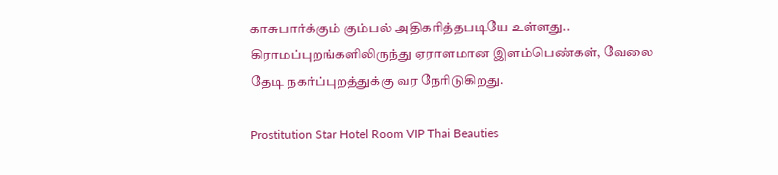காசுபார்க்கும் கும்பல் அதிகரித்தபடியே உள்ளது.. கிராமப்புறங்களிலிருந்து ஏராளமான இளம்பெண்கள், வேலை தேடி நகர்ப்புறத்துக்கு வர நேரிடுகிறது.

Prostitution Star Hotel Room VIP Thai Beauties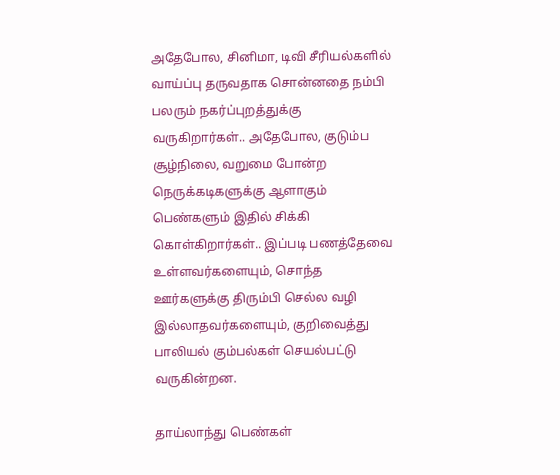அதேபோல, சினிமா, டிவி சீரியல்களில் வாய்ப்பு தருவதாக சொன்னதை நம்பி பலரும் நகர்ப்புறத்துக்கு வருகிறார்கள்.. அதேபோல, குடும்ப சூழ்நிலை, வறுமை போன்ற நெருக்கடிகளுக்கு ஆளாகும் பெண்களும் இதில் சிக்கி கொள்கிறார்கள்.. இப்படி பணத்தேவை உள்ளவர்களையும், சொந்த ஊர்களுக்கு திரும்பி செல்ல வழி இல்லாதவர்களையும், குறிவைத்து பாலியல் கும்பல்கள் செயல்பட்டு வருகின்றன.

தாய்லாந்து பெண்கள்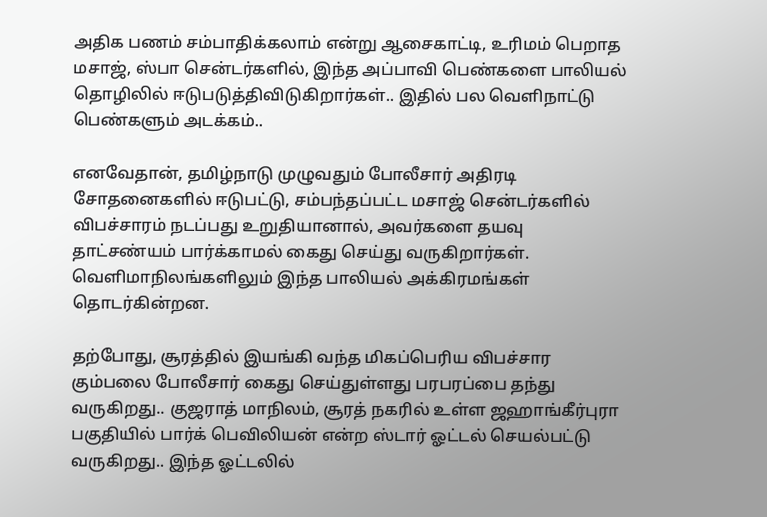அதிக பணம் சம்பாதிக்கலாம் என்று ஆசைகாட்டி, உரிமம் பெறாத மசாஜ், ஸ்பா சென்டர்களில், இந்த அப்பாவி பெண்களை பாலியல் தொழிலில் ஈடுபடுத்திவிடுகிறார்கள்.. இதில் பல வெளிநாட்டு பெண்களும் அடக்கம்..

எனவேதான், தமிழ்நாடு முழுவதும் போலீசார் அதிரடி சோதனைகளில் ஈடுபட்டு, சம்பந்தப்பட்ட மசாஜ் சென்டர்களில் விபச்சாரம் நடப்பது உறுதியானால், அவர்களை தயவு தாட்சண்யம் பார்க்காமல் கைது செய்து வருகிறார்கள். வெளிமாநிலங்களிலும் இந்த பாலியல் அக்கிரமங்கள் தொடர்கின்றன.

தற்போது, சூரத்தில் இயங்கி வந்த மிகப்பெரிய விபச்சார கும்பலை போலீசார் கைது செய்துள்ளது பரபரப்பை தந்து வருகிறது.. குஜராத் மாநிலம், சூரத் நகரில் உள்ள ஜஹாங்கீர்புரா பகுதியில் பார்க் பெவிலியன் என்ற ஸ்டார் ஓட்டல் செயல்பட்டு வருகிறது.. இந்த ஓட்டலில்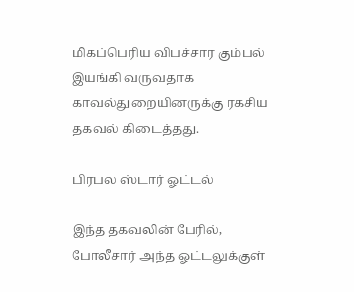மிகப்பெரிய விபச்சார கும்பல் இயங்கி வருவதாக காவல்துறையினருக்கு ரகசிய தகவல் கிடைத்தது.

பிரபல ஸ்டார் ஓட்டல்

இந்த தகவலின் பேரில், போலீசார் அந்த ஓட்டலுக்குள்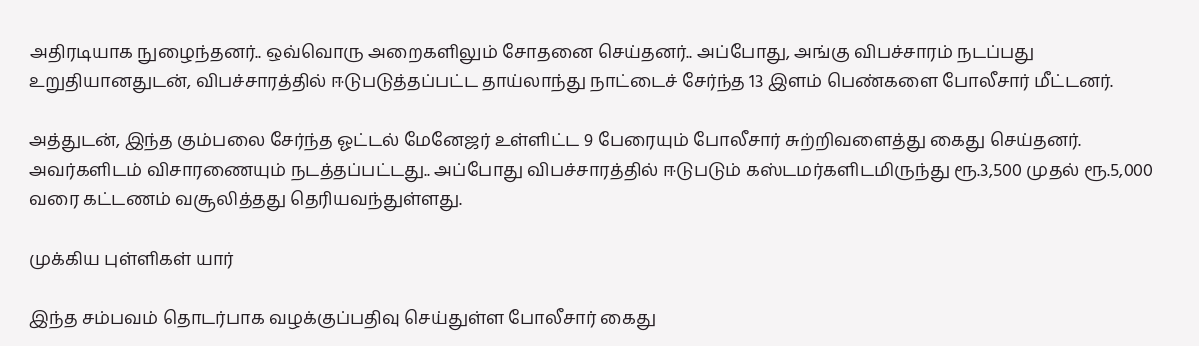அதிரடியாக நுழைந்தனர்.. ஒவ்வொரு அறைகளிலும் சோதனை செய்தனர்.. அப்போது, அங்கு விபச்சாரம் நடப்பது உறுதியானதுடன், விபச்சாரத்தில் ஈடுபடுத்தப்பட்ட தாய்லாந்து நாட்டைச் சேர்ந்த 13 இளம் பெண்களை போலீசார் மீட்டனர்.

அத்துடன், இந்த கும்பலை சேர்ந்த ஓட்டல் மேனேஜர் உள்ளிட்ட 9 பேரையும் போலீசார் சுற்றிவளைத்து கைது செய்தனர். அவர்களிடம் விசாரணையும் நடத்தப்பட்டது.. அப்போது விபச்சாரத்தில் ஈடுபடும் கஸ்டமர்களிடமிருந்து ரூ.3,500 முதல் ரூ.5,000 வரை கட்டணம் வசூலித்தது தெரியவந்துள்ளது.

முக்கிய புள்ளிகள் யார்

இந்த சம்பவம் தொடர்பாக வழக்குப்பதிவு செய்துள்ள போலீசார் கைது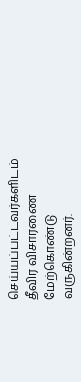செய்யப்பட்டவர்களிடம் தீவிர விசாரணை மேற்கொண்டு வருகின்றனர்.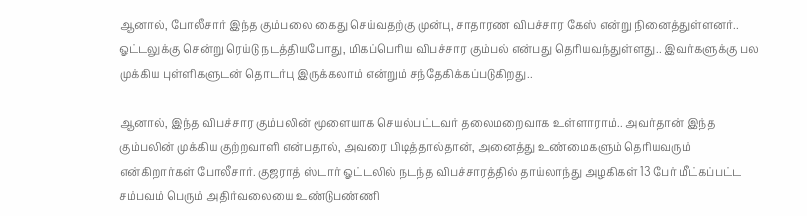ஆனால், போலீசார் இந்த கும்பலை கைது செய்வதற்கு முன்பு, சாதாரண விபச்சார கேஸ் என்று நினைத்துள்ளனர்.. ஓட்டலுக்கு சென்று ரெய்டு நடத்தியபோது, மிகப்பெரிய விபச்சார கும்பல் என்பது தெரியவந்துள்ளது.. இவர்களுக்கு பல முக்கிய புள்ளிகளுடன் தொடர்பு இருக்கலாம் என்றும் சந்தேகிக்கப்படுகிறது..

ஆனால், இந்த விபச்சார கும்பலின் மூளையாக செயல்பட்டவர் தலைமறைவாக உள்ளாராம்.. அவர்தான் இந்த கும்பலின் முக்கிய குற்றவாளி என்பதால், அவரை பிடித்தால்தான், அனைத்து உண்மைகளும் தெரியவரும் என்கிறார்கள் போலீசார். குஜராத் ஸ்டார் ஓட்டலில் நடந்த விபச்சாரத்தில் தாய்லாந்து அழகிகள் 13 பேர் மீட்கப்பட்ட சம்பவம் பெரும் அதிர்வலையை உண்டுபண்ணி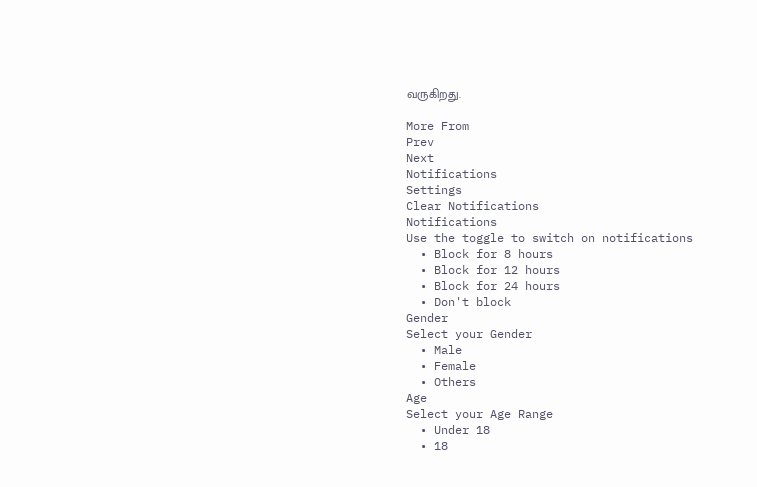வருகிறது.

More From
Prev
Next
Notifications
Settings
Clear Notifications
Notifications
Use the toggle to switch on notifications
  • Block for 8 hours
  • Block for 12 hours
  • Block for 24 hours
  • Don't block
Gender
Select your Gender
  • Male
  • Female
  • Others
Age
Select your Age Range
  • Under 18
  • 18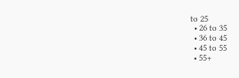to 25
  • 26 to 35
  • 36 to 45
  • 45 to 55
  • 55+